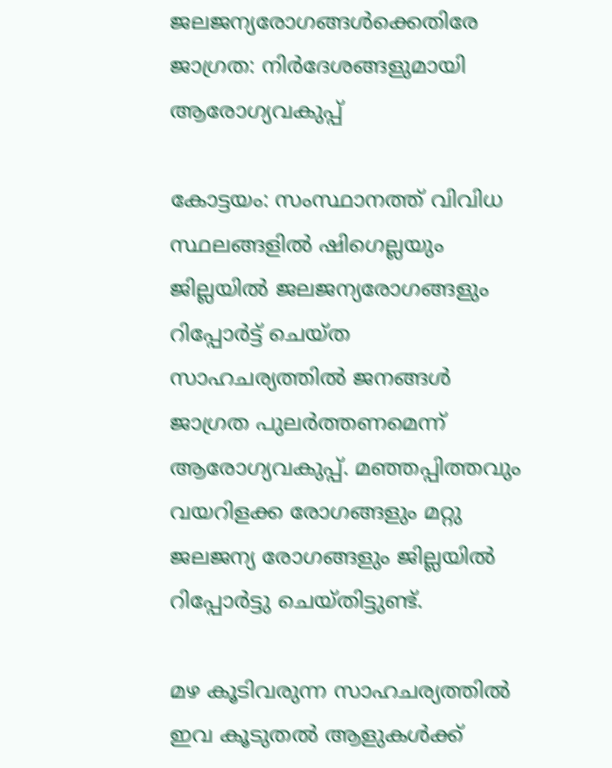ജലജന്യരോഗങ്ങൾക്കെതിരേ ജാഗ്രത: നിർദേശങ്ങളുമായി ആരോഗ്യവകുപ്പ്

കോട്ടയം: സംസ്ഥാനത്ത് വിവിധ സ്ഥലങ്ങളില്‍ ഷിഗെല്ലയും ജില്ലയില്‍ ജലജന്യരോഗങ്ങളും റിപ്പോര്‍ട്ട് ചെയ്ത സാഹചര്യത്തില്‍ ജനങ്ങള്‍ ജാഗ്രത പുലര്‍ത്തണമെന്ന് ആരോഗ്യവകുപ്പ്. മഞ്ഞപ്പിത്തവും വയറിളക്ക രോഗങ്ങളും മറ്റു ജലജന്യ രോഗങ്ങളും ജില്ലയില്‍ റിപ്പോര്‍ട്ടു ചെയ്തിട്ടുണ്ട്.

മഴ കൂടിവരുന്ന സാഹചര്യത്തില്‍ ഇവ കൂടുതല്‍ ആളുകള്‍ക്ക്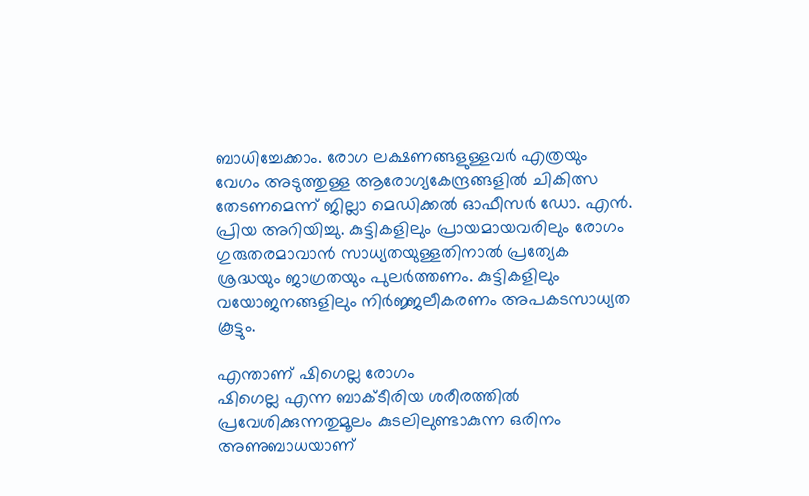ബാധിച്ചേക്കാം. രോഗ ലക്ഷണങ്ങളുള്ളവര്‍ എത്രയും വേഗം അടുത്തുള്ള ആരോഗ്യകേന്ദ്രങ്ങളില്‍ ചികിത്സ തേടണമെന്ന് ജില്ലാ മെഡിക്കല്‍ ഓഫീസര്‍ ഡോ. എന്‍. പ്രിയ അറിയിച്ചു. കുട്ടികളിലും പ്രായമായവരിലും രോഗം ഗുരുതരമാവാന്‍ സാധ്യതയുള്ളതിനാല്‍ പ്രത്യേക ശ്രദ്ധയും ജാഗ്രതയും പുലര്‍ത്തണം. കുട്ടികളിലും വയോജനങ്ങളിലും നിര്‍ജ്ജലീകരണം അപകടസാധ്യത കൂട്ടും.

എന്താണ് ഷിഗെല്ല രോഗം
ഷിഗെല്ല എന്ന ബാക്‌ടീരിയ ശരീരത്തില്‍ പ്രവേശിക്കുന്നതുമൂലം കുടലിലുണ്ടാകുന്ന ഒരിനം അണുബാധയാണ്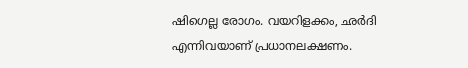ഷിഗെല്ല രോഗം. വയറിളക്കം, ഛര്‍ദി എന്നിവയാണ് പ്രധാനലക്ഷണം.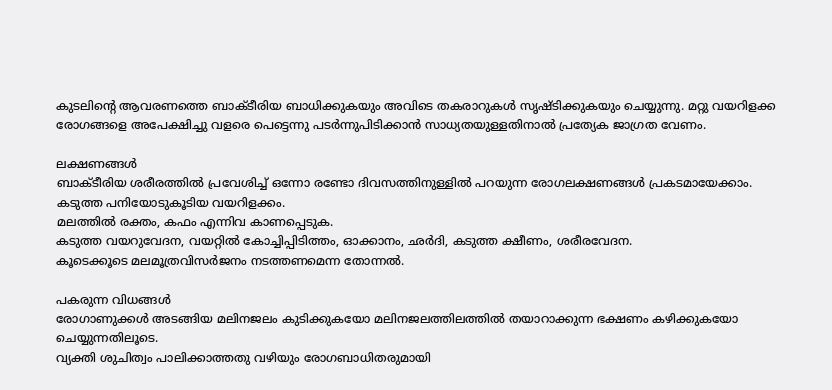കുടലിന്‍റെ ആവരണത്തെ ബാക്ടീരിയ ബാധിക്കുകയും അവിടെ തകരാറുകള്‍ സൃഷ്‌ടിക്കുകയും ചെയ്യുന്നു. മറ്റു വയറിളക്ക രോഗങ്ങളെ അപേക്ഷിച്ചു വളരെ പെട്ടെന്നു പടര്‍ന്നുപിടിക്കാന്‍ സാധ്യതയുള്ളതിനാല്‍ പ്രത്യേക ജാഗ്രത വേണം.

ലക്ഷണങ്ങള്‍
ബാക്‌ടീരിയ ശരീരത്തില്‍ പ്രവേശിച്ച് ഒന്നോ രണ്ടോ ദിവസത്തിനുള്ളില്‍ പറയുന്ന രോഗലക്ഷണങ്ങള്‍ പ്രകടമായേക്കാം.
കടുത്ത പനിയോടുകൂടിയ വയറിളക്കം.
മലത്തില്‍ രക്തം, കഫം എന്നിവ കാണപ്പെടുക.
കടുത്ത വയറുവേദന, വയറ്റില്‍ കോച്ചിപ്പിടിത്തം, ഓക്കാനം, ഛര്‍ദി, കടുത്ത ക്ഷീണം, ശരീരവേദന.
കൂടെക്കൂടെ മലമൂത്രവിസര്‍ജനം നടത്തണമെന്ന തോന്നല്‍.

പകരുന്ന വിധങ്ങള്‍
രോഗാണുക്കള്‍ അടങ്ങിയ മലിനജലം കുടിക്കുകയോ മലിനജലത്തിലത്തില്‍ തയാറാക്കുന്ന ഭക്ഷണം കഴിക്കുകയോ ചെയ്യുന്നതിലൂടെ.
വ്യക്തി ശുചിത്വം പാലിക്കാത്തതു വഴിയും രോഗബാധിതരുമായി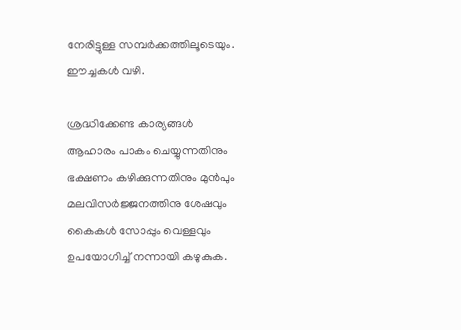നേരിട്ടുള്ള സമ്പര്‍ക്കത്തിലൂടെയും.
ഈച്ചകള്‍ വഴി.

ശ്രദ്ധിക്കേണ്ട കാര്യങ്ങള്‍
ആഹാരം പാകം ചെയ്യുന്നതിനും ഭക്ഷണം കഴിക്കുന്നതിനും മുന്‍പും മലവിസര്‍ജ്ജനത്തിനു ശേഷവും കൈകള്‍ സോപ്പും വെള്ളവും ഉപയോഗിച്ച് നന്നായി കഴുകുക.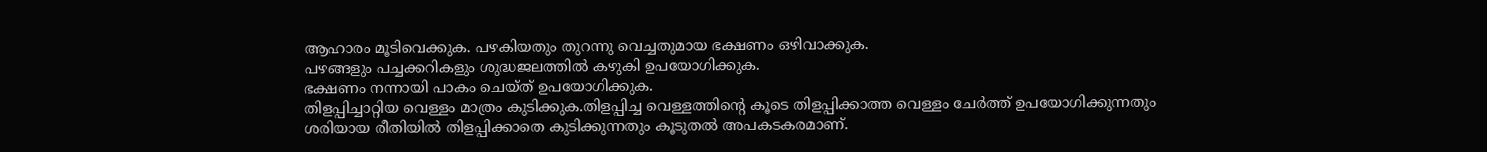ആഹാരം മൂടിവെക്കുക. പഴകിയതും തുറന്നു വെച്ചതുമായ ഭക്ഷണം ഒഴിവാക്കുക.
പഴങ്ങളും പച്ചക്കറികളും ശുദ്ധജലത്തില്‍ കഴുകി ഉപയോഗിക്കുക.
ഭക്ഷണം നന്നായി പാകം ചെയ്ത് ഉപയോഗിക്കുക.
തിളപ്പിച്ചാറ്റിയ വെള്ളം മാത്രം കുടിക്കുക.തിളപ്പിച്ച വെള്ളത്തിന്‍റെ കൂടെ തിളപ്പിക്കാത്ത വെള്ളം ചേര്‍ത്ത് ഉപയോഗിക്കുന്നതും ശരിയായ രീതിയില്‍ തിളപ്പിക്കാതെ കുടിക്കുന്നതും കൂടുതല്‍ അപകടകരമാണ്.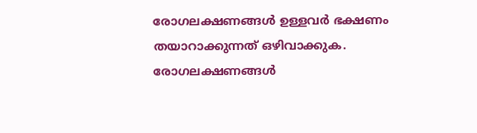രോഗലക്ഷണങ്ങള്‍ ഉള്ളവര്‍ ഭക്ഷണം തയാറാക്കുന്നത് ഒഴിവാക്കുക.
രോഗലക്ഷണങ്ങള്‍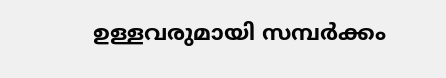ഉള്ളവരുമായി സമ്പര്‍ക്കം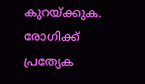കുറയ്ക്കുക. രോഗിക്ക് പ്രത്യേക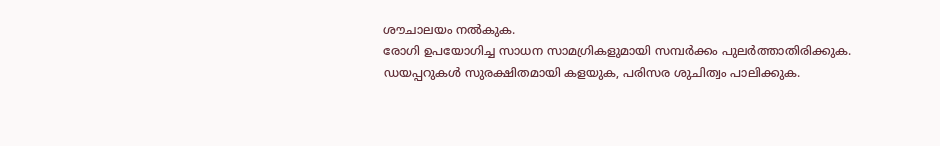ശൗചാലയം നല്‍കുക.
രോഗി ഉപയോഗിച്ച സാധന സാമഗ്രികളുമായി സമ്പര്‍ക്കം പുലര്‍ത്താതിരിക്കുക.
ഡയപ്പറുകള്‍ സുരക്ഷിതമായി കളയുക, പരിസര ശുചിത്വം പാലിക്കുക.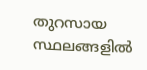തുറസായ സ്ഥലങ്ങളില്‍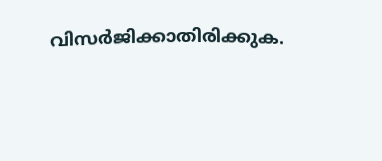വിസര്‍ജിക്കാതിരിക്കുക.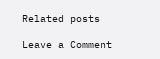Related posts

Leave a Comment